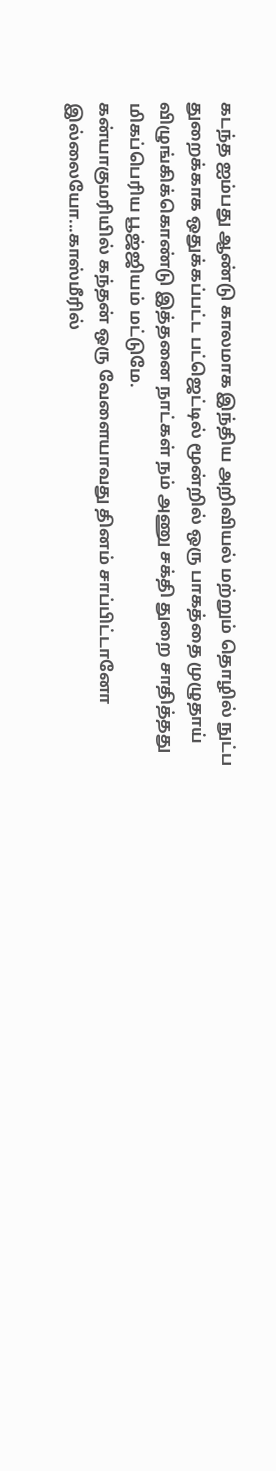கடந்த ஐம்பது ஆண்டு காலமாக இந்திய அறிவியல் மற்றும் தொழில் நுட்ப துறைக்காக ஒதுக்கப்பட்ட பட்ஜெட்டில் மூன்றில் ஒரு பாகத்தை முழுதாய் விழுங்கிக்கொண்டு இத்தனை நாட்கள் நம் அணு சக்தி துறை சாதித்தது மிகப்பெரிய பூஜ்ஜியம் மட்டுமே.
கன்யாகுமரியில் கந்தன் ஒரு வேளையாவது தினம் சாப்பிட்டானோ இல்லையோ...காஸ்மீரில்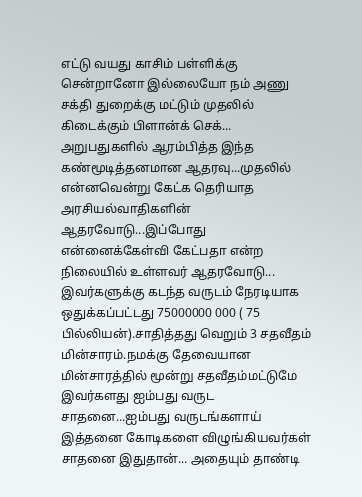எட்டு வயது காசிம் பள்ளிக்கு சென்றானோ இல்லையோ நம் அணு சக்தி துறைக்கு மட்டும் முதலில் கிடைக்கும் பிளான்க் செக்... அறுபதுகளில் ஆரம்பித்த இந்த கண்மூடித்தனமான ஆதரவு...முதலில் என்னவென்று கேட்க தெரியாத அரசியல்வாதிகளின் ஆதரவோடு...இப்போது என்னைக்கேள்வி கேட்பதா என்ற நிலையில் உள்ளவர் ஆதரவோடு...
இவர்களுக்கு கடந்த வருடம் நேரடியாக ஒதுக்கப்பட்டது 75000000 000 ( 75 பில்லியன்).சாதித்தது வெறும் 3 சதவீதம் மின்சாரம்.நமக்கு தேவையான மின்சாரத்தில் மூன்று சதவீதம்மட்டுமே இவர்களது ஐம்பது வருட சாதனை...ஐம்பது வருடங்களாய் இத்தனை கோடிகளை விழுங்கியவர்கள் சாதனை இதுதான்... அதையும் தாண்டி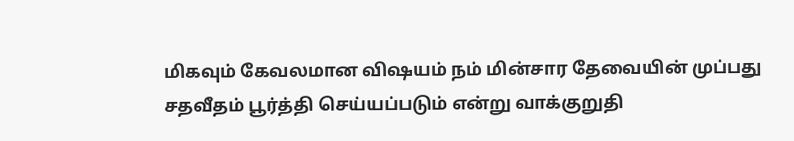மிகவும் கேவலமான விஷயம் நம் மின்சார தேவையின் முப்பது சதவீதம் பூர்த்தி செய்யப்படும் என்று வாக்குறுதி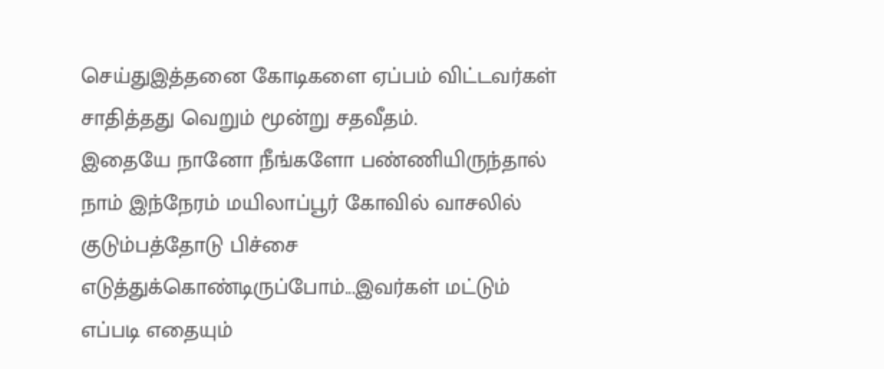செய்துஇத்தனை கோடிகளை ஏப்பம் விட்டவர்கள் சாதித்தது வெறும் மூன்று சதவீதம்.
இதையே நானோ நீங்களோ பண்ணியிருந்தால் நாம் இந்நேரம் மயிலாப்பூர் கோவில் வாசலில் குடும்பத்தோடு பிச்சை எடுத்துக்கொண்டிருப்போம்...இவர்கள் மட்டும் எப்படி எதையும்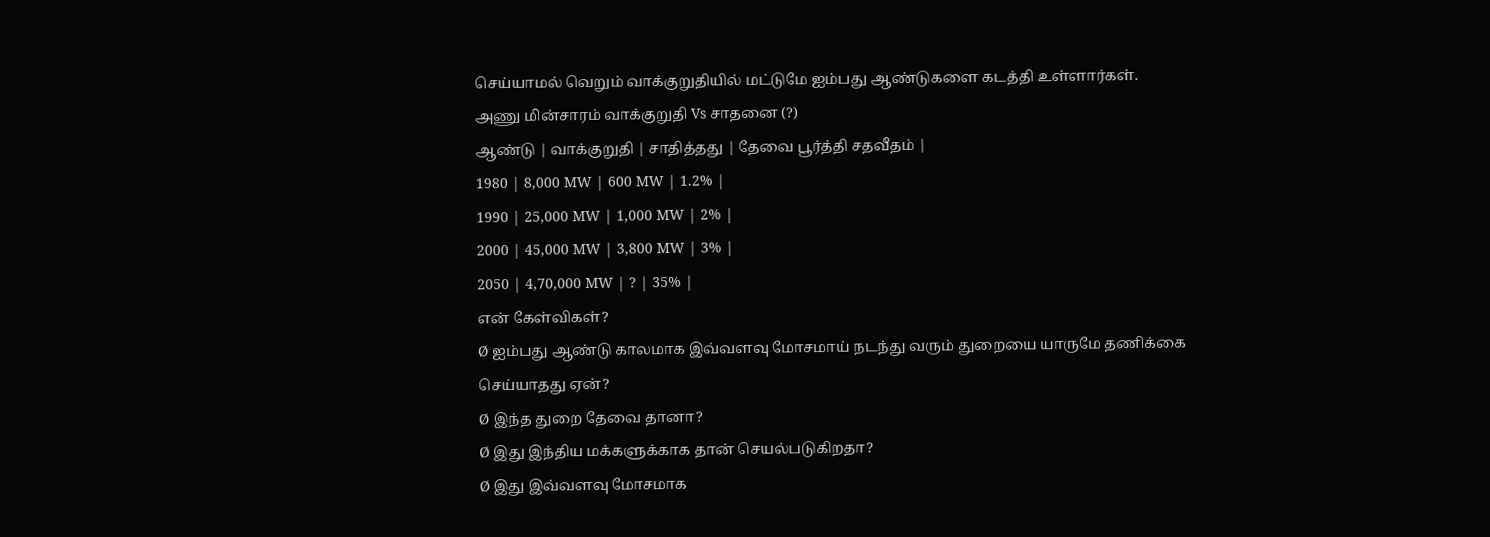செய்யாமல் வெறும் வாக்குறுதியில் மட்டுமே ஐம்பது ஆண்டுகளை கடத்தி உள்ளார்கள்.
அணு மின்சாரம் வாக்குறுதி Vs சாதனை (?)
ஆண்டு | வாக்குறுதி | சாதித்தது | தேவை பூர்த்தி சதவீதம் |
1980 | 8,000 MW | 600 MW | 1.2% |
1990 | 25,000 MW | 1,000 MW | 2% |
2000 | 45,000 MW | 3,800 MW | 3% |
2050 | 4,70,000 MW | ? | 35% |
என் கேள்விகள்?
Ø ஐம்பது ஆண்டு காலமாக இவ்வளவு மோசமாய் நடந்து வரும் துறையை யாருமே தணிக்கை செய்யாதது ஏன்?
Ø இந்த துறை தேவை தானா?
Ø இது இந்திய மக்களுக்காக தான் செயல்படுகிறதா?
Ø இது இவ்வளவு மோசமாக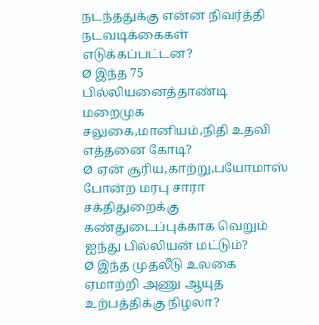நடந்ததுக்கு என்ன நிவர்த்தி நடவடிக்கைகள் எடுக்கப்பட்டன?
Ø இந்த 75 பில்லியனைத்தாண்டி மறைமுக சலுகை,மானியம்,நிதி உதவி எத்தனை கோடி?
Ø ஏன் சூரிய,காற்று,பயோமாஸ் போன்ற மரபு சாரா சக்திதுறைக்கு கண்துடைப்புக்காக வெறும் ஐந்து பில்லியன் மட்டும்?
Ø இந்த முதலீடு உலகை ஏமாற்றி அணு ஆயுத உற்பத்திக்கு நிழலா?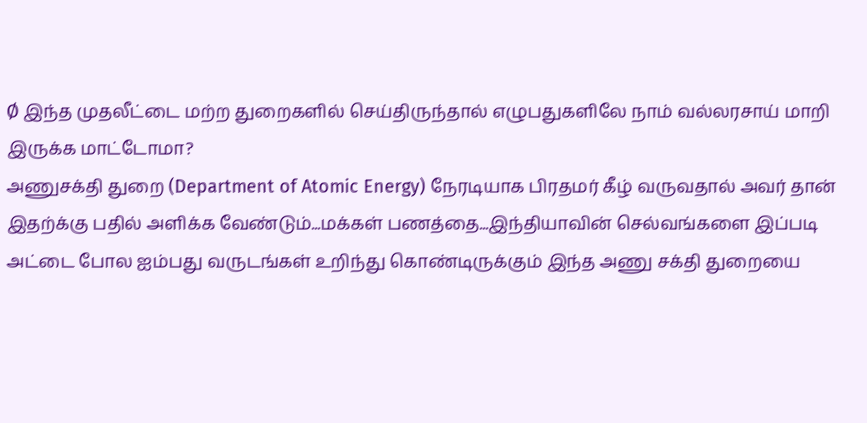Ø இந்த முதலீட்டை மற்ற துறைகளில் செய்திருந்தால் எழுபதுகளிலே நாம் வல்லரசாய் மாறி இருக்க மாட்டோமா?
அணுசக்தி துறை (Department of Atomic Energy) நேரடியாக பிரதமர் கீழ் வருவதால் அவர் தான் இதற்க்கு பதில் அளிக்க வேண்டும்...மக்கள் பணத்தை...இந்தியாவின் செல்வங்களை இப்படி அட்டை போல ஐம்பது வருடங்கள் உறிந்து கொண்டிருக்கும் இந்த அணு சக்தி துறையை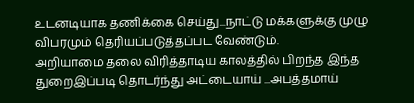உடனடியாக தணிக்கை செய்து...நாட்டு மக்களுக்கு முழு விபரமும் தெரியப்படுத்தப்பட வேண்டும்.
அறியாமை தலை விரித்தாடிய காலத்தில் பிறந்த இந்த துறைஇப்படி தொடர்ந்து அட்டையாய் ...அபத்தமாய்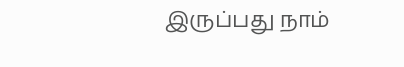இருப்பது நாம்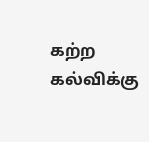கற்ற கல்விக்கு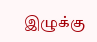இழுக்கு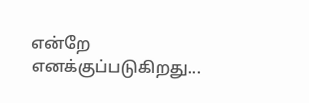என்றே எனக்குப்படுகிறது...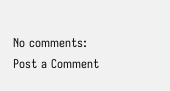No comments:
Post a Comment